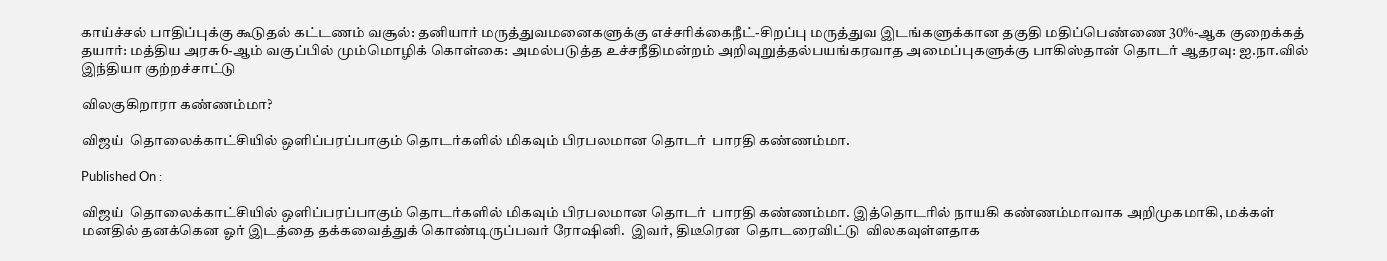காய்ச்சல் பாதிப்புக்கு கூடுதல் கட்டணம் வசூல்: தனியார் மருத்துவமனைகளுக்கு எச்சரிக்கைநீட்-சிறப்பு மருத்துவ இடங்களுக்கான தகுதி மதிப்பெண்ணை 30%-ஆக குறைக்கத் தயார்: மத்திய அரசு6-ஆம் வகுப்பில் மும்மொழிக் கொள்கை: அமல்படுத்த உச்சநீதிமன்றம் அறிவுறுத்தல்பயங்கரவாத அமைப்புகளுக்கு பாகிஸ்தான் தொடர் ஆதரவு: ஐ.நா.வில் இந்தியா குற்றச்சாட்டு

விலகுகிறாரா கண்ணம்மா?

விஜய்  தொலைக்காட்சியில் ஒளிப்பரப்பாகும் தொடர்களில் மிகவும் பிரபலமான தொடர்  பாரதி கண்ணம்மா.

Published On :

விஜய்  தொலைக்காட்சியில் ஒளிப்பரப்பாகும் தொடர்களில் மிகவும் பிரபலமான தொடர்  பாரதி கண்ணம்மா. இத்தொடரில் நாயகி கண்ணம்மாவாக அறிமுகமாகி, மக்கள் மனதில் தனக்கென ஓர் இடத்தை தக்கவைத்துக் கொண்டிருப்பவர் ரோஷினி.  இவர், திடீரென  தொடரைவிட்டு  விலகவுள்ளதாக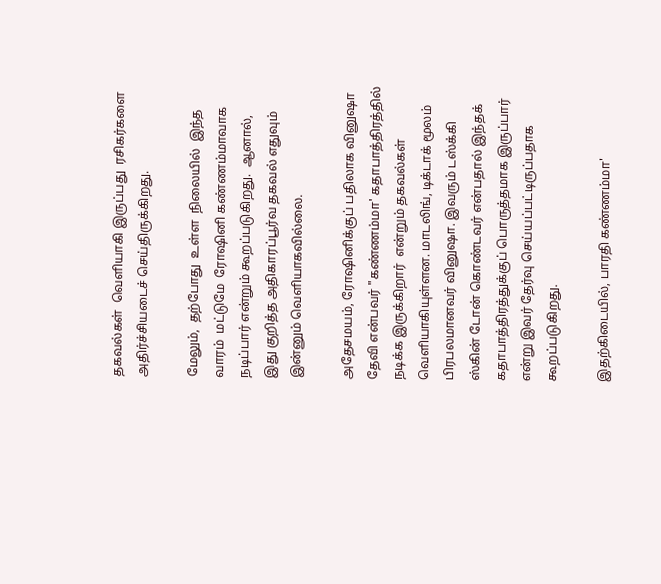தகவல்கள்  வெளியாகி இருப்பது  ரசிகர்களை அதிர்ச்சியடைச் செய்திருக்கிறது.

மேலும்,  தற்போது  உள்ள  நிலையில்  இந்த வாரம்  மட்டுமே  ரோஷினி கண்ணம்மாவாக நடிப்பார் என்றும் கூறப்படுகிறது.  ஆனால்,  இது குறித்த அதிகாரப்பூர்வ தகவல் எதுவும் இன்னும் வெளியாகவில்லை.

அதேசமயம், ரோஷினிக்குப் பதிலாக வினுஷா தேவி என்பவர் "கண்ணம்மா' கதாபாத்திரத்தில் நடிக்க இருக்கிறார்  என்றும் தகவல்கள் வெளியாகியுள்ளன. மாடலிங், டிக்டாக் மூலம் பிரபலமானவர் வினுஷா. இவரும் டஸ்க்கி ஸ்கின் டோன் கொண்டவர் என்பதால் இந்தக் கதாபாத்திரத்துக்குப் பொருத்தமாக இருப்பார் என்று இவர் தேர்வு செய்யப்பட்டிருப்பதாக  கூறப்படுகிறது.

இதற்கிடையில், பாரதி கண்ணம்மா'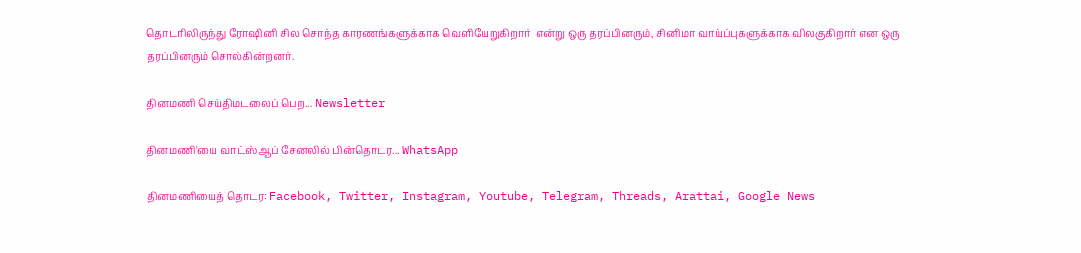தொடரிலிருந்து ரோஷினி சில சொந்த காரணங்களுக்காக வெளியேறுகிறார்  என்று ஒரு தரப்பினரும், சினிமா வாய்ப்புகளுக்காக விலகுகிறார் என ஒரு தரப்பினரும் சொல்கின்றனர்.

தினமணி செய்திமடலைப் பெற... Newsletter

தினமணி'யை வாட்ஸ்ஆப் சேனலில் பின்தொடர... WhatsApp

தினமணியைத் தொடர: Facebook, Twitter, Instagram, Youtube, Telegram, Threads, Arattai, Google News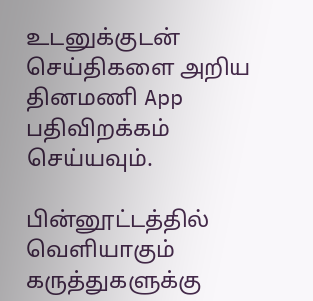உடனுக்குடன் செய்திகளை அறிய தினமணி App பதிவிறக்கம் செய்யவும்.

பின்னூட்டத்தில் வெளியாகும் கருத்துகளுக்கு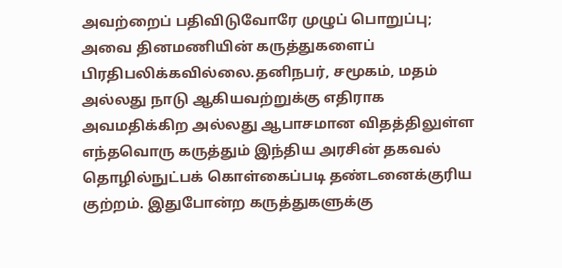அவற்றைப் பதிவிடுவோரே முழுப் பொறுப்பு; அவை தினமணியின் கருத்துகளைப் பிரதிபலிக்கவில்லை.தனிநபர், சமூகம், மதம் அல்லது நாடு ஆகியவற்றுக்கு எதிராக அவமதிக்கிற அல்லது ஆபாசமான விதத்திலுள்ள எந்தவொரு கருத்தும் இந்திய அரசின் தகவல் தொழில்நுட்பக் கொள்கைப்படி தண்டனைக்குரிய குற்றம். இதுபோன்ற கருத்துகளுக்கு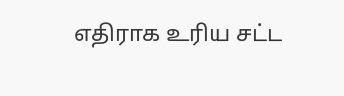எதிராக உரிய சட்ட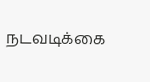நடவடிக்கை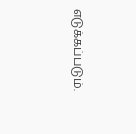எடுக்கப்படும்.